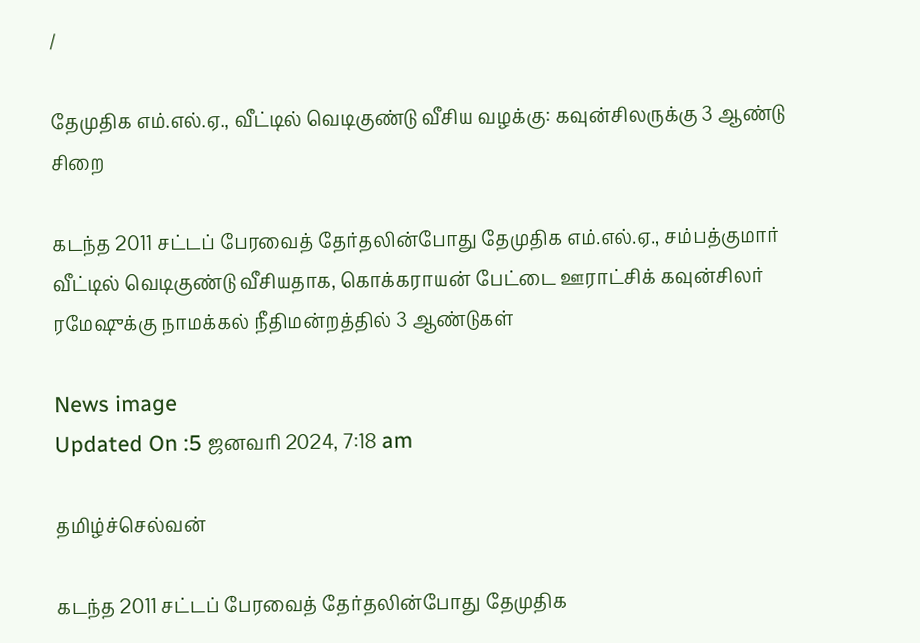/

தேமுதிக எம்.எல்.ஏ., வீட்டில் வெடிகுண்டு வீசிய வழக்கு: கவுன்சிலருக்கு 3 ஆண்டு சிறை

கடந்த 2011 சட்டப் பேரவைத் தேர்தலின்போது தேமுதிக எம்.எல்.ஏ., சம்பத்குமார் வீட்டில் வெடிகுண்டு வீசியதாக, கொக்கராயன் பேட்டை ஊராட்சிக் கவுன்சிலர் ரமேஷுக்கு நாமக்கல் நீதிமன்றத்தில் 3 ஆண்டுகள்

News image
Updated On :5 ஜனவரி 2024, 7:18 am

தமிழ்ச்செல்வன்

கடந்த 2011 சட்டப் பேரவைத் தேர்தலின்போது தேமுதிக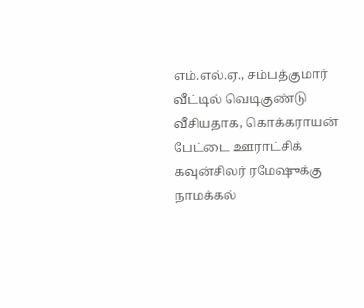எம்.எல்.ஏ., சம்பத்குமார் வீட்டில் வெடிகுண்டு வீசியதாக, கொக்கராயன் பேட்டை ஊராட்சிக் கவுன்சிலர் ரமேஷுக்கு நாமக்கல்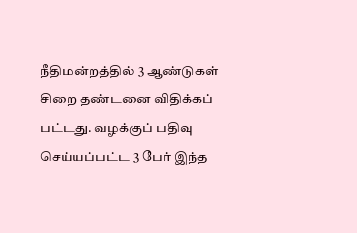நீதிமன்றத்தில் 3 ஆண்டுகள்  சிறை தண்டனை விதிக்கப் பட்டது. வழக்குப் பதிவு செய்யப்பட்ட 3 பேர் இந்த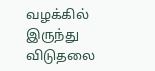வழக்கில் இருந்து விடுதலை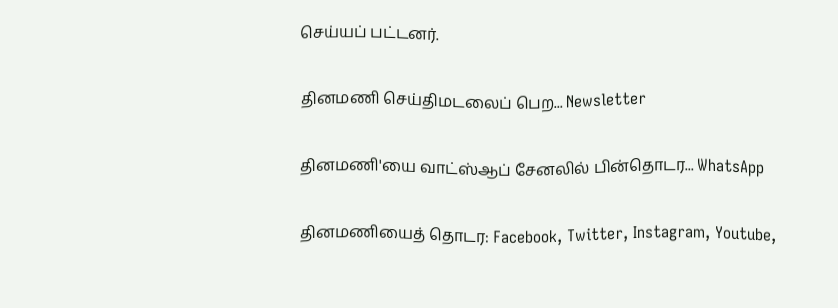செய்யப் பட்டனர்.

தினமணி செய்திமடலைப் பெற... Newsletter

தினமணி'யை வாட்ஸ்ஆப் சேனலில் பின்தொடர... WhatsApp

தினமணியைத் தொடர: Facebook, Twitter, Instagram, Youtube,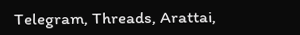Telegram, Threads, Arattai,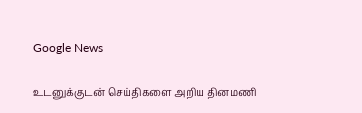Google News

உடனுக்குடன் செய்திகளை அறிய தினமணி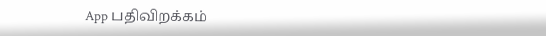App பதிவிறக்கம்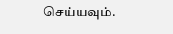செய்யவும்.